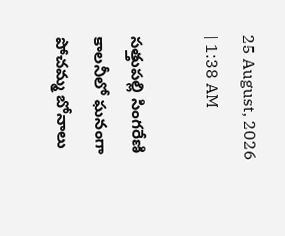25 August, 2026 | 1:38 AM

సత్తుపల్లి సింగరేణి కాలనీలో ఘనంగా పోచమ్మ బోనాలు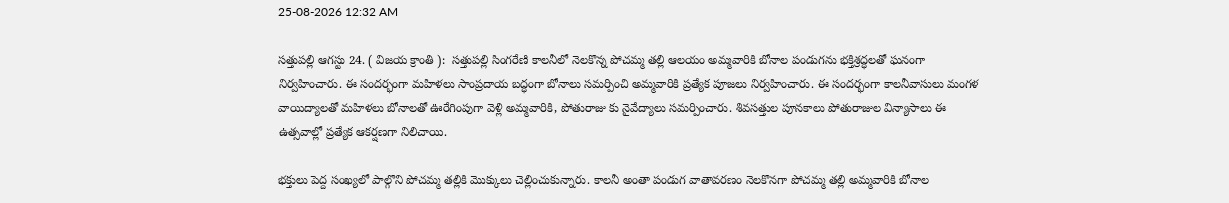25-08-2026 12:32 AM

సత్తుపల్లి ఆగస్టు 24. ( విజయ క్రాంతి ):  సత్తుపల్లి సింగరేణి కాలనీలో నెలకొన్న పోచమ్మ తల్లి ఆలయం అమ్మవారికి బోనాల పండుగను భక్తిశ్రద్ధలతో ఘనంగా నిర్వహించారు. ఈ సందర్భంగా మహిళలు సాంప్రదాయ బద్ధంగా బోనాలు సమర్పించి అమ్మవారికి ప్రత్యేక పూజలు నిర్వహించారు. ఈ సందర్భంగా కాలనీవాసులు మంగళ వాయిద్యాలతో మహిళలు బోనాలతో ఊరేగింపుగా వెళ్లి అమ్మవారికి, పోతురాజు కు నైవేద్యాలు సమర్పించారు. శివసత్తుల పూనకాలు పోతురాజుల విన్యాసాలు ఈ ఉత్సవాల్లో ప్రత్యేక ఆకర్షణగా నిలిచాయి.

భక్తులు పెద్ద సంఖ్యలో పాల్గొని పోచమ్మ తల్లికి మొక్కులు చెల్లించుకున్నారు. కాలనీ అంతా పండుగ వాతావరణం నెలకొనగా పోచమ్మ తల్లి అమ్మవారికి బోనాల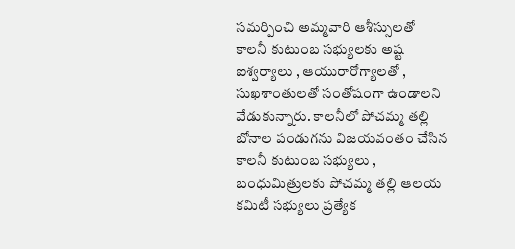సమర్పించి అమ్మవారి ఆశీస్సులతో కాలనీ కుటుంబ సభ్యులకు అష్ట ఐశ్వర్యాలు , ఆయురారోగ్యాలతో , సుఖశాంతులతో సంతోషంగా ఉండాలని వేడుకున్నారు. కాలనీలో పోచమ్మ తల్లి బోనాల పండుగను విజయవంతం చేసిన కాలనీ కుటుంబ సభ్యులు , బంధుమిత్రులకు పోచమ్మ తల్లి ఆలయ కమిటీ సభ్యులు ప్రత్యేక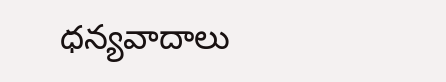ధన్యవాదాలు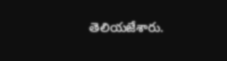తెలియజేశారు.